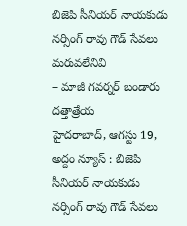బిజెపి సీనియర్ నాయకుడు నర్సింగ్ రావు గౌడ్ సేవలు మరువలేనివి
– మాజీ గవర్నర్ బండారు దత్తాత్రేయ
హైదరాబాద్, ఆగస్టు 19, అద్దం న్యూస్ : బిజెపి సీనియర్ నాయకుడు నర్సింగ్ రావు గౌడ్ సేవలు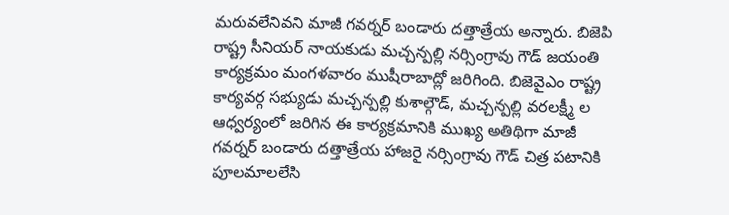మరువలేనివని మాజీ గవర్నర్ బండారు దత్తాత్రేయ అన్నారు. బిజెపి రాష్ట్ర సీనియర్ నాయకుడు మచ్చన్పల్లి నర్సింగ్రావు గౌడ్ జయంతి కార్యక్రమం మంగళవారం ముషీరాబాద్లో జరిగింది. బిజెవైఎం రాష్ట్ర కార్యవర్గ సభ్యుడు మచ్చన్పల్లి కుశాల్గౌడ్, మచ్చన్పల్లి వరలక్ష్మీ ల ఆధ్వర్యంలో జరిగిన ఈ కార్యక్రమానికి ముఖ్య అతిథిగా మాజీ గవర్నర్ బండారు దత్తాత్రేయ హాజరై నర్సింగ్రావు గౌడ్ చిత్ర పటానికి పూలమాలలేసి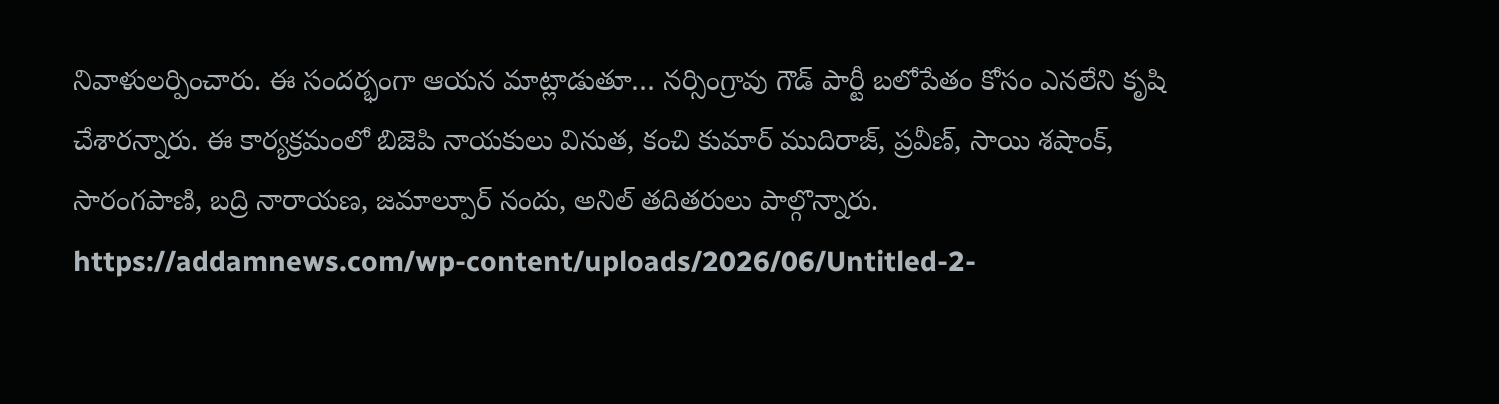నివాళులర్పించారు. ఈ సందర్భంగా ఆయన మాట్లాడుతూ… నర్సింగ్రావు గౌడ్ పార్టీ బలోపేతం కోసం ఎనలేని కృషి చేశారన్నారు. ఈ కార్యక్రమంలో బిజెపి నాయకులు వినుత, కంచి కుమార్ ముదిరాజ్, ప్రవీణ్, సాయి శషాంక్, సారంగపాణి, బద్రి నారాయణ, జమాల్పూర్ నందు, అనిల్ తదితరులు పాల్గొన్నారు.
https://addamnews.com/wp-content/uploads/2026/06/Untitled-2-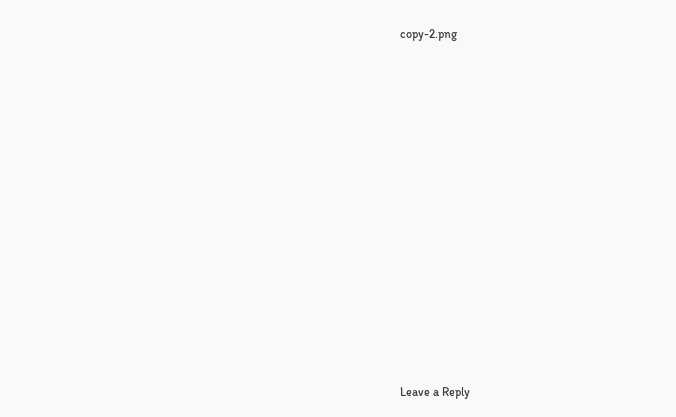copy-2.png















Leave a Reply